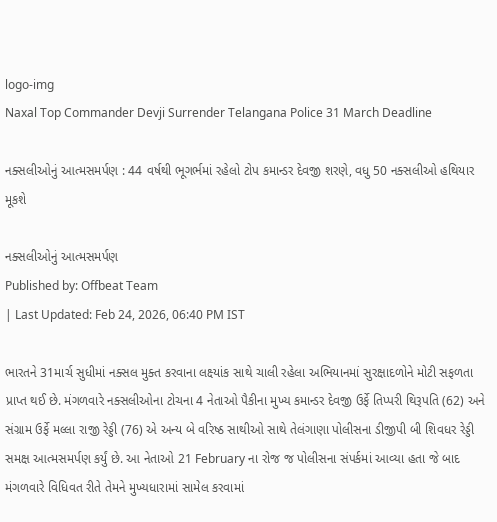logo-img
Naxal Top Commander Devji Surrender Telangana Police 31 March Deadline

નક્સલીઓનું આત્મસમર્પણ : 44 વર્ષથી ભૂગર્ભમાં રહેલો ટોપ કમાન્ડર દેવજી શરણે, વધુ 50 નક્સલીઓ હથિયાર મૂકશે

નક્સલીઓનું આત્મસમર્પણ
Published by: Offbeat Team
| Last Updated: Feb 24, 2026, 06:40 PM IST

ભારતને 31માર્ચ સુધીમાં નક્સલ મુક્ત કરવાના લક્ષ્યાંક સાથે ચાલી રહેલા અભિયાનમાં સુરક્ષાદળોને મોટી સફળતા પ્રાપ્ત થઈ છે. મંગળવારે નક્સલીઓના ટોચના 4 નેતાઓ પૈકીના મુખ્ય કમાન્ડર દેવજી ઉર્ફે તિપ્પરી થિરૂપતિ (62) અને સંગ્રામ ઉર્ફે મલ્લા રાજી રેડ્ડી (76) એ અન્ય બે વરિષ્ઠ સાથીઓ સાથે તેલંગાણા પોલીસના ડીજીપી બી શિવધર રેડ્ડી સમક્ષ આત્મસમર્પણ કર્યું છે. આ નેતાઓ 21 February ના રોજ જ પોલીસના સંપર્કમાં આવ્યા હતા જે બાદ મંગળવારે વિધિવત રીતે તેમને મુખ્યધારામાં સામેલ કરવામાં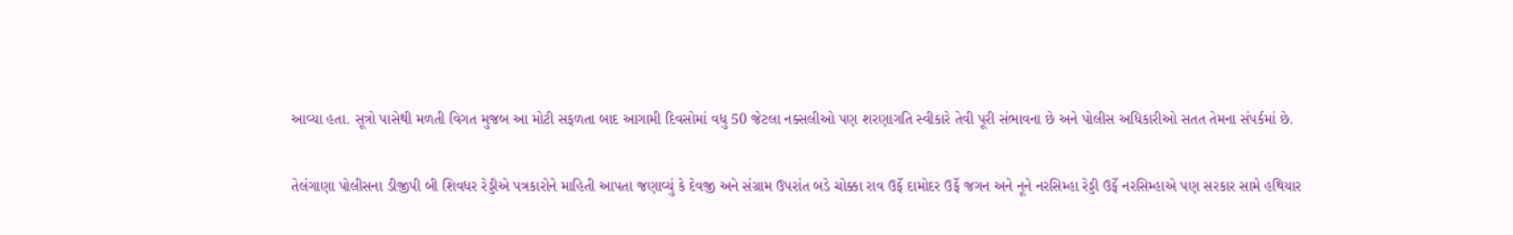આવ્યા હતા. સૂત્રો પાસેથી મળતી વિગત મુજબ આ મોટી સફળતા બાદ આગામી દિવસોમાં વધુ 50 જેટલા નક્સલીઓ પણ શરણાગતિ સ્વીકારે તેવી પૂરી સંભાવના છે અને પોલીસ અધિકારીઓ સતત તેમના સંપર્કમાં છે.

તેલંગાણા પોલીસના ડીજીપી બી શિવધર રેડ્ડીએ પત્રકારોને માહિતી આપતા જણાવ્યું કે દેવજી અને સંગ્રામ ઉપરાંત બડે ચોક્કા રાવ ઉર્ફે દામોદર ઉર્ફે જગન અને નૂને નરસિમ્હા રેડ્ડી ઉર્ફે નરસિમ્હાએ પણ સરકાર સામે હથિયાર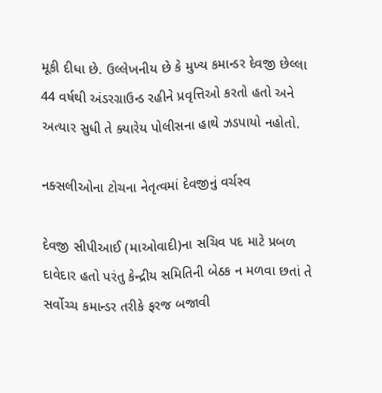મૂકી દીધા છે. ઉલ્લેખનીય છે કે મુખ્ય કમાન્ડર દેવજી છેલ્લા 44 વર્ષથી અંડરગ્રાઉન્ડ રહીને પ્રવૃત્તિઓ કરતો હતો અને અત્યાર સુધી તે ક્યારેય પોલીસના હાથે ઝડપાયો નહોતો.

નક્સલીઓના ટોચના નેતૃત્વમાં દેવજીનું વર્ચસ્વ

દેવજી સીપીઆઈ (માઓવાદી)ના સચિવ પદ માટે પ્રબળ દાવેદાર હતો પરંતુ કેન્દ્રીય સમિતિની બેઠક ન મળવા છતાં તે સર્વોચ્ચ કમાન્ડર તરીકે ફરજ બજાવી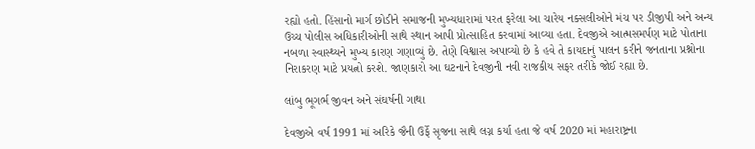રહ્યો હતો. હિંસાનો માર્ગ છોડીને સમાજની મુખ્યધારામાં પરત ફરેલા આ ચારેય નક્સલીઓને મંચ પર ડીજીપી અને અન્ય ઉચ્ચ પોલીસ અધિકારીઓની સાથે સ્થાન આપી પ્રોત્સાહિત કરવામાં આવ્યા હતા. દેવજીએ આત્મસમર્પણ માટે પોતાના નબળા સ્વાસ્થ્યને મુખ્ય કારણ ગણાવ્યું છે. તેણે વિશ્વાસ અપાવ્યો છે કે હવે તે કાયદાનું પાલન કરીને જનતાના પ્રશ્નોના નિરાકરણ માટે પ્રયત્નો કરશે. જાણકારો આ ઘટનાને દેવજીની નવી રાજકીય સફર તરીકે જોઈ રહ્યા છે.

લાંબુ ભૂગર્ભ જીવન અને સંઘર્ષની ગાથા

દેવજીએ વર્ષ 1991 માં અરિકે જૈની ઉર્ફે સૃજના સાથે લગ્ન કર્યા હતા જે વર્ષ 2020 માં મહારાષ્ટ્રના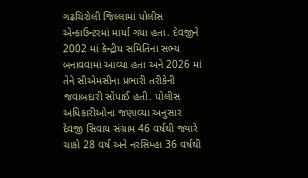ગઢચિરોલી જિલ્લામાં પોલીસ એન્કાઉન્ટરમાં માર્યા ગયા હતા. દેવજીને 2002 માં કેન્દ્રીય સમિતિના સભ્ય બનાવવામાં આવ્યા હતા અને 2026 માં તેને સીએમસીના પ્રભારી તરીકેની જવાબદારી સોંપાઈ હતી. પોલીસ અધિકારીઓના જણાવ્યા અનુસાર દેવજી સિવાય સંગ્રામ 46 વર્ષથી જ્યારે ચાકો 28 વર્ષ અને નરસિમ્હા 36 વર્ષથી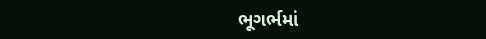ભૂગર્ભમાં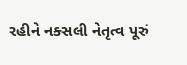રહીને નક્સલી નેતૃત્વ પૂરું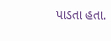પાડતા હતા.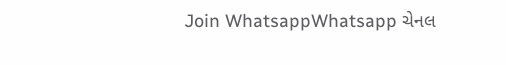Join WhatsappWhatsapp ચેનલ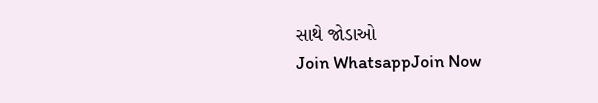સાથે જોડાઓ
Join WhatsappJoin Now